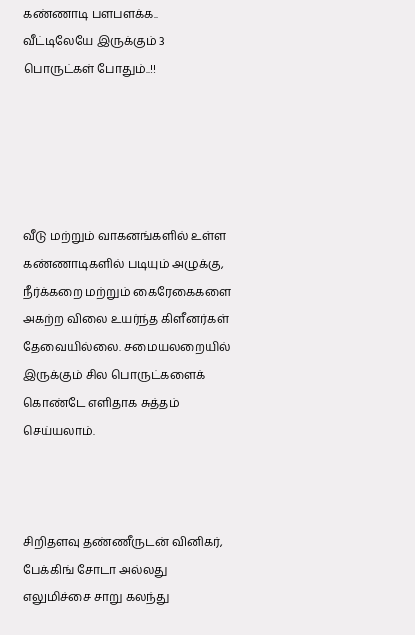கண்ணாடி பளபளக்க.. வீட்டிலேயே இருக்கும் 3 பொருட்கள் போதும்..!!





வீடு மற்றும் வாகனங்களில் உள்ள கண்ணாடிகளில் படியும் அழுக்கு, நீர்க்கறை மற்றும் கைரேகைகளை அகற்ற விலை உயர்ந்த கிளீனர்கள் தேவையில்லை. சமையலறையில் இருக்கும் சில பொருட்களைக் கொண்டே எளிதாக சுத்தம் செய்யலாம்.



சிறிதளவு தண்ணீருடன் வினிகர், பேக்கிங் சோடா அல்லது எலுமிச்சை சாறு கலந்து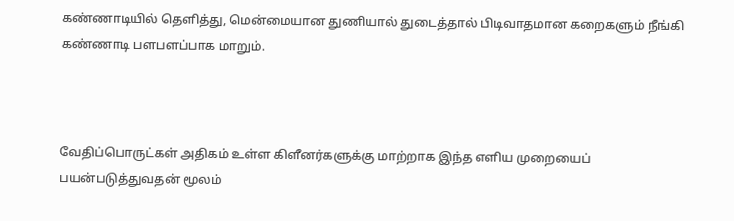கண்ணாடியில் தெளித்து, மென்மையான துணியால் துடைத்தால் பிடிவாதமான கறைகளும் நீங்கி கண்ணாடி பளபளப்பாக மாறும்.



வேதிப்பொருட்கள் அதிகம் உள்ள கிளீனர்களுக்கு மாற்றாக இந்த எளிய முறையைப் பயன்படுத்துவதன் மூலம்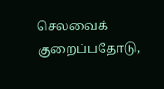செலவைக் குறைப்பதோடு,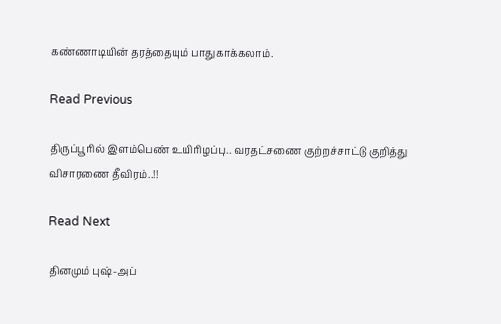கண்ணாடியின் தரத்தையும் பாதுகாக்கலாம்.

Read Previous

திருப்பூரில் இளம்பெண் உயிரிழப்பு.. வரதட்சணை குற்றச்சாட்டு குறித்து விசாரணை தீவிரம்..!!

Read Next

தினமும் புஷ்-அப்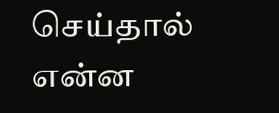செய்தால் என்ன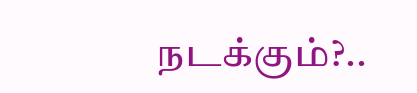நடக்கும்?..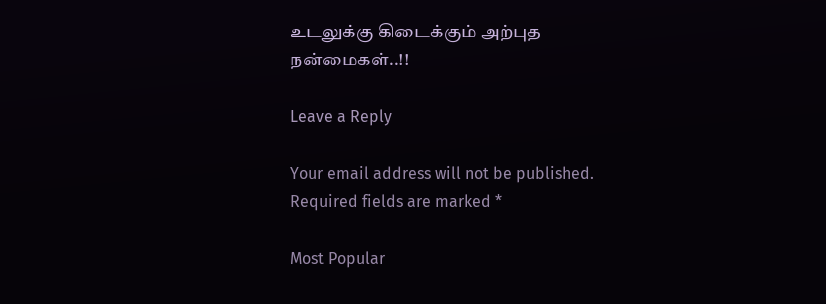உடலுக்கு கிடைக்கும் அற்புத நன்மைகள்..!!

Leave a Reply

Your email address will not be published. Required fields are marked *

Most Popular